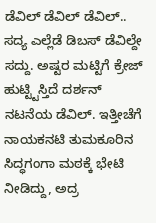ಡೆವಿಲ್ ಡೆವಿಲ್ ಡೆವಿಲ್.. ಸದ್ಯ ಎಲ್ಲೆಡೆ ಡಿಬಸ್ ಡೆವಿಲ್ದೇ ಸದ್ದು. ಅಷ್ಟರ ಮಟ್ಟಿಗೆ ಕ್ರೇಜ್ ಹುಟ್ಟ್ಟಿಸ್ತಿದೆ ದರ್ಶನ್ ನಟನೆಯ ಡೆವಿಲ್. ಇತ್ತೀಚೆಗೆ ನಾಯಕನಟಿ ತುಮಕೂರಿನ ಸಿದ್ಧಗಂಗಾ ಮಠಕ್ಕೆ ಭೇಟಿ ನೀಡಿದ್ದು, ಅದ್ರ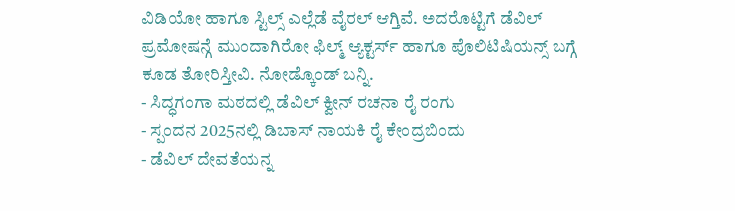ವಿಡಿಯೋ ಹಾಗೂ ಸ್ಟಿಲ್ಸ್ ಎಲ್ಲೆಡೆ ವೈರಲ್ ಆಗ್ತಿವೆ. ಅದರೊಟ್ಟಿಗೆ ಡೆವಿಲ್ ಪ್ರಮೋಷನ್ಗೆ ಮುಂದಾಗಿರೋ ಫಿಲ್ಮ್ ಆ್ಯಕ್ಟರ್ಸ್ ಹಾಗೂ ಪೊಲಿಟಿಷಿಯನ್ಸ್ ಬಗ್ಗೆ ಕೂಡ ತೋರಿಸ್ತೀವಿ. ನೋಡ್ಕೊಂಡ್ ಬನ್ನಿ.
- ಸಿದ್ಧಗಂಗಾ ಮಠದಲ್ಲಿ ಡೆವಿಲ್ ಕ್ವೀನ್ ರಚನಾ ರೈ ರಂಗು
- ಸ್ಪಂದನ 2025ನಲ್ಲಿ ಡಿಬಾಸ್ ನಾಯಕಿ ರೈ ಕೇಂದ್ರಬಿಂದು
- ಡೆವಿಲ್ ದೇವತೆಯನ್ನ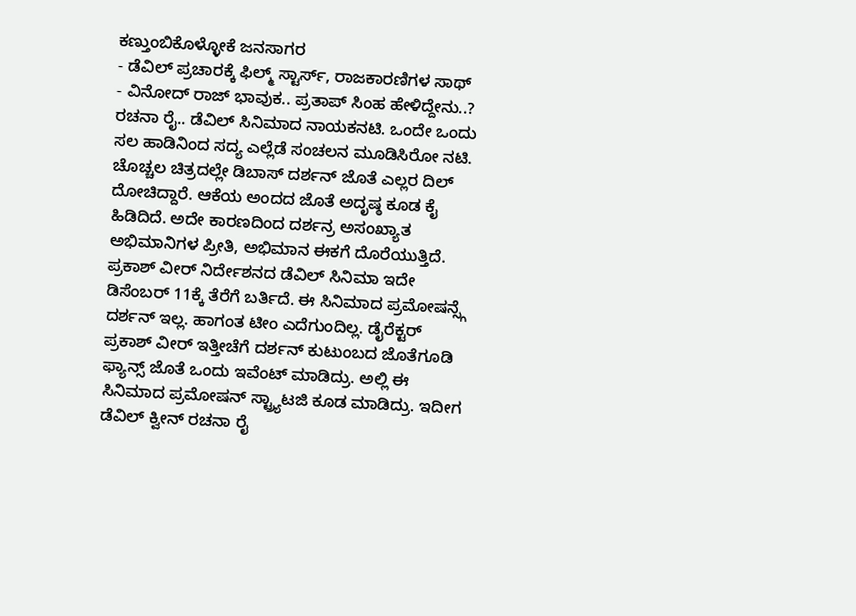ಕಣ್ತುಂಬಿಕೊಳ್ಳೋಕೆ ಜನಸಾಗರ
- ಡೆವಿಲ್ ಪ್ರಚಾರಕ್ಕೆ ಫಿಲ್ಮ್ ಸ್ಟಾರ್ಸ್, ರಾಜಕಾರಣಿಗಳ ಸಾಥ್
- ವಿನೋದ್ ರಾಜ್ ಭಾವುಕ.. ಪ್ರತಾಪ್ ಸಿಂಹ ಹೇಳಿದ್ದೇನು..?
ರಚನಾ ರೈ.. ಡೆವಿಲ್ ಸಿನಿಮಾದ ನಾಯಕನಟಿ. ಒಂದೇ ಒಂದು ಸಲ ಹಾಡಿನಿಂದ ಸದ್ಯ ಎಲ್ಲೆಡೆ ಸಂಚಲನ ಮೂಡಿಸಿರೋ ನಟಿ. ಚೊಚ್ಚಲ ಚಿತ್ರದಲ್ಲೇ ಡಿಬಾಸ್ ದರ್ಶನ್ ಜೊತೆ ಎಲ್ಲರ ದಿಲ್ ದೋಚಿದ್ದಾರೆ. ಆಕೆಯ ಅಂದದ ಜೊತೆ ಅದೃಷ್ಠ ಕೂಡ ಕೈ ಹಿಡಿದಿದೆ. ಅದೇ ಕಾರಣದಿಂದ ದರ್ಶನ್ರ ಅಸಂಖ್ಯಾತ ಅಭಿಮಾನಿಗಳ ಪ್ರೀತಿ, ಅಭಿಮಾನ ಈಕಗೆ ದೊರೆಯುತ್ತಿದೆ.
ಪ್ರಕಾಶ್ ವೀರ್ ನಿರ್ದೇಶನದ ಡೆವಿಲ್ ಸಿನಿಮಾ ಇದೇ ಡಿಸೆಂಬರ್ 11ಕ್ಕೆ ತೆರೆಗೆ ಬರ್ತಿದೆ. ಈ ಸಿನಿಮಾದ ಪ್ರಮೋಷನ್ಸ್ಗೆ ದರ್ಶನ್ ಇಲ್ಲ. ಹಾಗಂತ ಟೀಂ ಎದೆಗುಂದಿಲ್ಲ. ಡೈರೆಕ್ಟರ್ ಪ್ರಕಾಶ್ ವೀರ್ ಇತ್ತೀಚೆಗೆ ದರ್ಶನ್ ಕುಟುಂಬದ ಜೊತೆಗೂಡಿ ಫ್ಯಾನ್ಸ್ ಜೊತೆ ಒಂದು ಇವೆಂಟ್ ಮಾಡಿದ್ರು. ಅಲ್ಲಿ ಈ ಸಿನಿಮಾದ ಪ್ರಮೋಷನ್ ಸ್ಟ್ರ್ಯಾಟಜಿ ಕೂಡ ಮಾಡಿದ್ರು. ಇದೀಗ ಡೆವಿಲ್ ಕ್ವೀನ್ ರಚನಾ ರೈ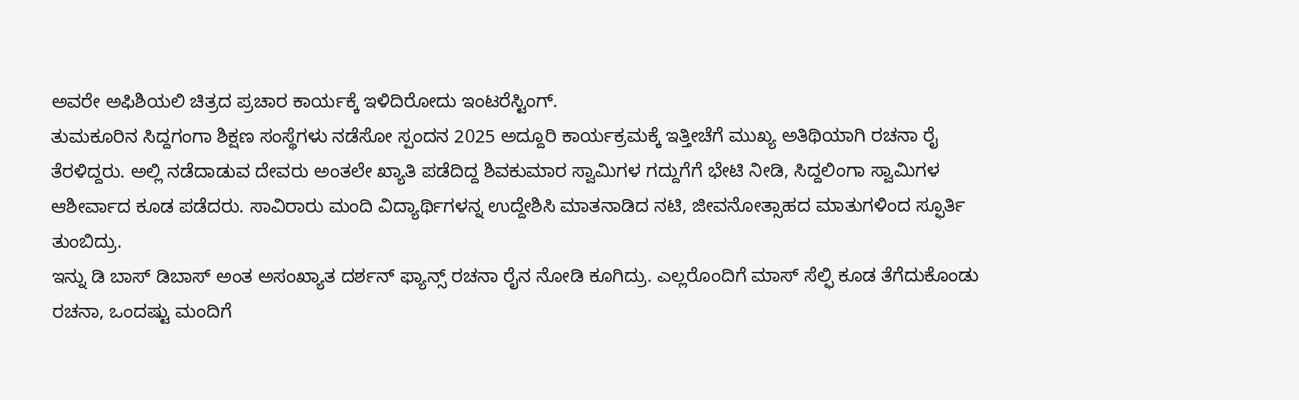ಅವರೇ ಅಫಿಶಿಯಲಿ ಚಿತ್ರದ ಪ್ರಚಾರ ಕಾರ್ಯಕ್ಕೆ ಇಳಿದಿರೋದು ಇಂಟರೆಸ್ಟಿಂಗ್.
ತುಮಕೂರಿನ ಸಿದ್ದಗಂಗಾ ಶಿಕ್ಷಣ ಸಂಸ್ಥೆಗಳು ನಡೆಸೋ ಸ್ಪಂದನ 2025 ಅದ್ದೂರಿ ಕಾರ್ಯಕ್ರಮಕ್ಕೆ ಇತ್ತೀಚೆಗೆ ಮುಖ್ಯ ಅತಿಥಿಯಾಗಿ ರಚನಾ ರೈ ತೆರಳಿದ್ದರು. ಅಲ್ಲಿ ನಡೆದಾಡುವ ದೇವರು ಅಂತಲೇ ಖ್ಯಾತಿ ಪಡೆದಿದ್ದ ಶಿವಕುಮಾರ ಸ್ವಾಮಿಗಳ ಗದ್ದುಗೆಗೆ ಭೇಟಿ ನೀಡಿ, ಸಿದ್ದಲಿಂಗಾ ಸ್ವಾಮಿಗಳ ಆಶೀರ್ವಾದ ಕೂಡ ಪಡೆದರು. ಸಾವಿರಾರು ಮಂದಿ ವಿದ್ಯಾರ್ಥಿಗಳನ್ನ ಉದ್ದೇಶಿಸಿ ಮಾತನಾಡಿದ ನಟಿ, ಜೀವನೋತ್ಸಾಹದ ಮಾತುಗಳಿಂದ ಸ್ಫೂರ್ತಿ ತುಂಬಿದ್ರು.
ಇನ್ನು ಡಿ ಬಾಸ್ ಡಿಬಾಸ್ ಅಂತ ಅಸಂಖ್ಯಾತ ದರ್ಶನ್ ಫ್ಯಾನ್ಸ್ ರಚನಾ ರೈನ ನೋಡಿ ಕೂಗಿದ್ರು. ಎಲ್ಲರೊಂದಿಗೆ ಮಾಸ್ ಸೆಲ್ಫಿ ಕೂಡ ತೆಗೆದುಕೊಂಡು ರಚನಾ, ಒಂದಷ್ಟು ಮಂದಿಗೆ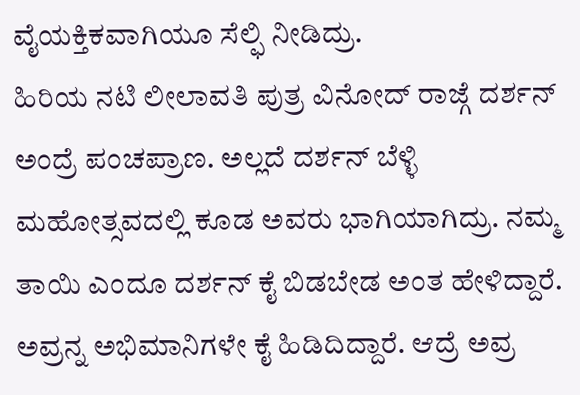ವೈಯಕ್ತಿಕವಾಗಿಯೂ ಸೆಲ್ಫಿ ನೀಡಿದ್ರು.
ಹಿರಿಯ ನಟಿ ಲೀಲಾವತಿ ಪುತ್ರ ವಿನೋದ್ ರಾಜ್ಗೆ ದರ್ಶನ್ ಅಂದ್ರೆ ಪಂಚಪ್ರಾಣ. ಅಲ್ಲದೆ ದರ್ಶನ್ ಬೆಳ್ಳಿ ಮಹೋತ್ಸವದಲ್ಲಿ ಕೂಡ ಅವರು ಭಾಗಿಯಾಗಿದ್ರು. ನಮ್ಮ ತಾಯಿ ಎಂದೂ ದರ್ಶನ್ ಕೈ ಬಿಡಬೇಡ ಅಂತ ಹೇಳಿದ್ದಾರೆ. ಅವ್ರನ್ನ ಅಭಿಮಾನಿಗಳೇ ಕೈ ಹಿಡಿದಿದ್ದಾರೆ. ಆದ್ರೆ ಅವ್ರ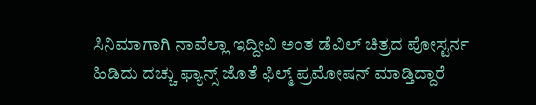ಸಿನಿಮಾಗಾಗಿ ನಾವೆಲ್ಲಾ ಇದ್ದೀವಿ ಅಂತ ಡೆವಿಲ್ ಚಿತ್ರದ ಪೋಸ್ಟರ್ನ ಹಿಡಿದು ದಚ್ಚು ಫ್ಯಾನ್ಸ್ ಜೊತೆ ಫಿಲ್ಮ್ ಪ್ರಮೋಷನ್ ಮಾಡ್ತಿದ್ದಾರೆ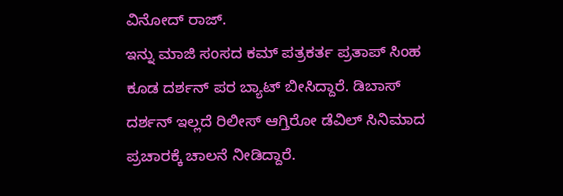ವಿನೋದ್ ರಾಜ್.
ಇನ್ನು ಮಾಜಿ ಸಂಸದ ಕಮ್ ಪತ್ರಕರ್ತ ಪ್ರತಾಪ್ ಸಿಂಹ ಕೂಡ ದರ್ಶನ್ ಪರ ಬ್ಯಾಟ್ ಬೀಸಿದ್ದಾರೆ. ಡಿಬಾಸ್ ದರ್ಶನ್ ಇಲ್ಲದೆ ರಿಲೀಸ್ ಆಗ್ತಿರೋ ಡೆವಿಲ್ ಸಿನಿಮಾದ ಪ್ರಚಾರಕ್ಕೆ ಚಾಲನೆ ನೀಡಿದ್ದಾರೆ.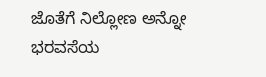ಜೊತೆಗೆ ನಿಲ್ಲೋಣ ಅನ್ನೋ ಭರವಸೆಯ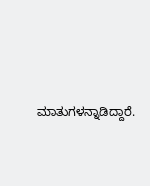ಮಾತುಗಳನ್ನಾಡಿದ್ದಾರೆ.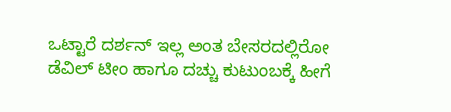ಒಟ್ಟಾರೆ ದರ್ಶನ್ ಇಲ್ಲ ಅಂತ ಬೇಸರದಲ್ಲಿರೋ ಡೆವಿಲ್ ಟೀಂ ಹಾಗೂ ದಚ್ಚು ಕುಟುಂಬಕ್ಕೆ ಹೀಗೆ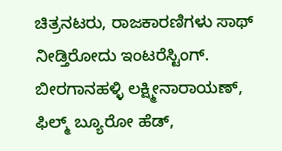ಚಿತ್ರನಟರು, ರಾಜಕಾರಣಿಗಳು ಸಾಥ್ ನೀಡ್ತಿರೋದು ಇಂಟರೆಸ್ಟಿಂಗ್.
ಬೀರಗಾನಹಳ್ಳಿ ಲಕ್ಷ್ಮೀನಾರಾಯಣ್, ಫಿಲ್ಮ್ ಬ್ಯೂರೋ ಹೆಡ್,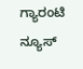ಗ್ಯಾರಂಟಿ ನ್ಯೂಸ್